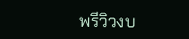พรีวิวงบ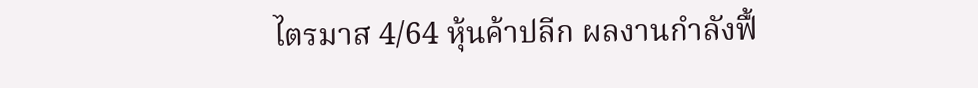ไตรมาส 4/64 หุ้นค้าปลีก ผลงานกำลังฟื้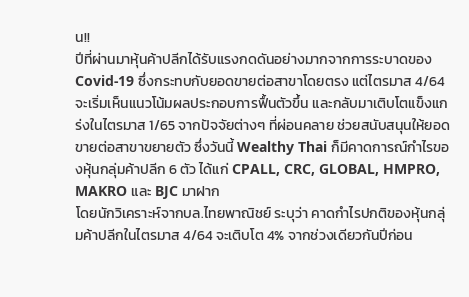น!!
ปีที่ผ่านมาหุ้นค้าปลีกได้รับแรงกดดันอย่างมากจากการระบาดของ Covid-19 ซึ่งกระทบกับยอดขายต่อสาขาโดยตรง แต่ไตรมาส 4/64 จะเริ่มเห็นแนวโน้มผลประกอบการฟื้นตัวขึ้น และกลับมาเติบโตแข็งแกร่งในไตรมาส 1/65 จากปัจจัยต่างๆ ที่ผ่อนคลาย ช่วยสนับสนุนให้ยอดขายต่อสาขาขยายตัว ซึ่งวันนี้ Wealthy Thai ก็มีคาดการณ์กำไรของหุ้นกลุ่มค้าปลีก 6 ตัว ได้แก่ CPALL, CRC, GLOBAL, HMPRO, MAKRO และ BJC มาฝาก
โดยนักวิเคราะห์จากบล.ไทยพาณิชย์ ระบุว่า คาดกำไรปกติของหุ้นกลุ่มค้าปลีกในไตรมาส 4/64 จะเติบโต 4% จากช่วงเดียวกันปีก่อน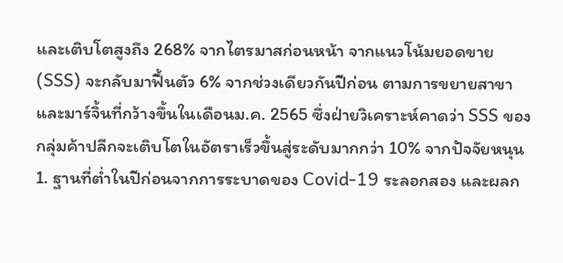และเติบโตสูงถึง 268% จากไตรมาสก่อนหน้า จากแนวโน้มยอดขาย (SSS) จะกลับมาฟื้นตัว 6% จากช่วงเดียวกันปีก่อน ตามการขยายสาขา และมาร์จิ้นที่กว้างขึ้นในเดือนม.ค. 2565 ซึ่งฝ่ายวิเคราะห์คาดว่า SSS ของกลุ่มค้าปลีกจะเติบโตในอัตราเร็วขึ้นสู่ระดับมากกว่า 10% จากปัจจัยหนุน 1. ฐานที่ต่ำในปีก่อนจากการระบาดของ Covid-19 ระลอกสอง และผลก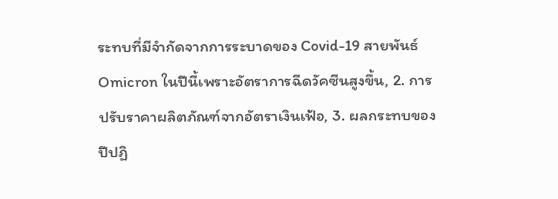ระทบที่มีจำกัดจากการระบาดของ Covid-19 สายพันธ์ Omicron ในปีนี้เพราะอัตราการฉีดวัคซีนสูงขึ้น, 2. การปรับราคาผลิตภัณฑ์จากอัตราเงินเฟ้อ, 3. ผลกระทบของปีปฏิ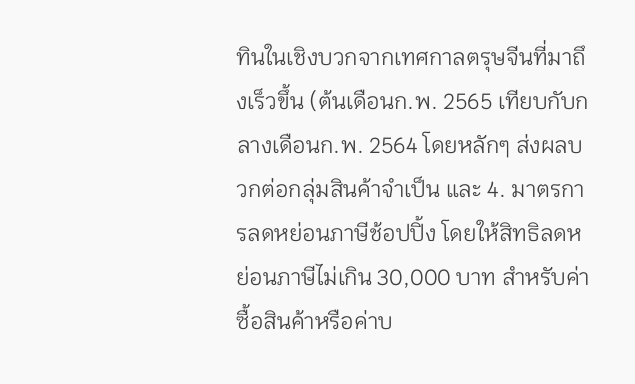ทินในเชิงบวกจากเทศกาลตรุษจีนที่มาถึงเร็วขึ้น (ต้นเดือนก.พ. 2565 เทียบกับกลางเดือนก.พ. 2564 โดยหลักๆ ส่งผลบวกต่อกลุ่มสินค้าจำเป็น และ 4. มาตรการลดหย่อนภาษีช้อปปิ้ง โดยให้สิทธิลดหย่อนภาษีไม่เกิน 30,000 บาท สำหรับค่าซื้อสินค้าหรือค่าบ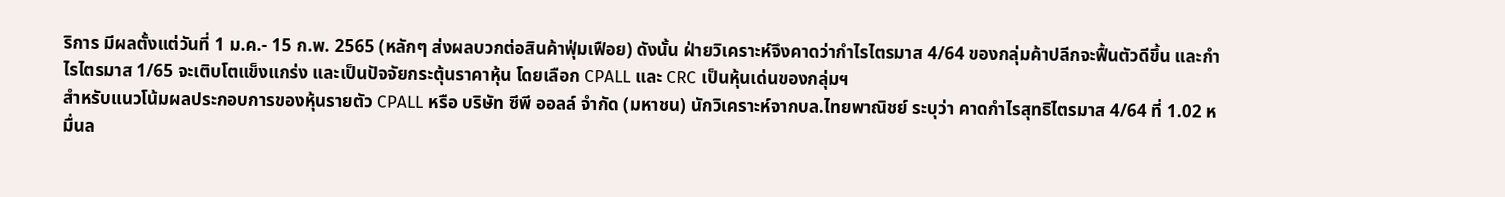ริการ มีผลตั้งแต่วันที่ 1 ม.ค.- 15 ก.พ. 2565 (หลักๆ ส่งผลบวกต่อสินค้าฟุ่มเฟือย) ดังนั้น ฝ่ายวิเคราะห์จึงคาดว่ากำไรไตรมาส 4/64 ของกลุ่มค้าปลีกจะฟื้นตัวดีขึ้น และกำไรไตรมาส 1/65 จะเติบโตแข็งแกร่ง และเป็นปัจจัยกระตุ้นราคาหุ้น โดยเลือก CPALL และ CRC เป็นหุ้นเด่นของกลุ่มฯ
สำหรับแนวโน้มผลประกอบการของหุ้นรายตัว CPALL หรือ บริษัท ซีพี ออลล์ จำกัด (มหาชน) นักวิเคราะห์จากบล.ไทยพาณิชย์ ระบุว่า คาดกำไรสุทธิไตรมาส 4/64 ที่ 1.02 หมื่นล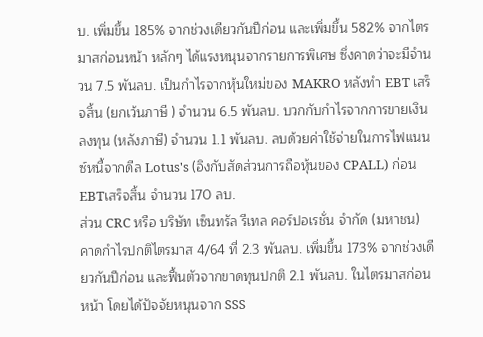บ. เพิ่มขึ้น 185% จากช่วงเดียวกันปีก่อน และเพิ่มขึ้น 582% จากไตรมาสก่อนหน้า หลักๆ ได้แรงหนุนจากรายการพิเศษ ซึ่งคาดว่าจะมีจำนวน 7.5 พันลบ. เป็นกำไรจากหุ้นใหม่ของ MAKRO หลังทำ EBT เสร็จสิ้น (ยกเว้นภาษี ) จำนวน 6.5 พันลบ. บวกกับกำไรจากการขายเงินลงทุน (หลังภาษี) จำนวน 1.1 พันลบ. ลบด้วยค่าใช้จ่ายในการไฟแนนซ์หนี้จากดีล Lotus's (อิงกับสัดส่วนการถือหุ้นของ CPALL) ก่อน EBTเสร็จสิ้น จำนวน 170 ลบ.
ส่วน CRC หรือ บริษัท เซ็นทรัล รีเทล คอร์ปอเรชั่น จำกัด (มหาชน) คาดกำไรปกติไตรมาส 4/64 ที่ 2.3 พันลบ. เพิ่มขึ้น 173% จากช่วงเดียวกันปีก่อน และฟื้นตัวจากขาดทุนปกติ 2.1 พันลบ. ในไตรมาสก่อนหน้า โดยได้ปัจจัยหนุนจาก SSS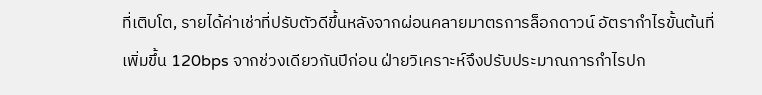ที่เติบโต, รายได้ค่าเช่าที่ปรับตัวดีขึ้นหลังจากผ่อนคลายมาตรการล็อกดาวน์ อัตรากำไรขั้นต้นที่เพิ่มขึ้น 120bps จากช่วงเดียวกันปีก่อน ฝ่ายวิเคราะห์จึงปรับประมาณการกำไรปก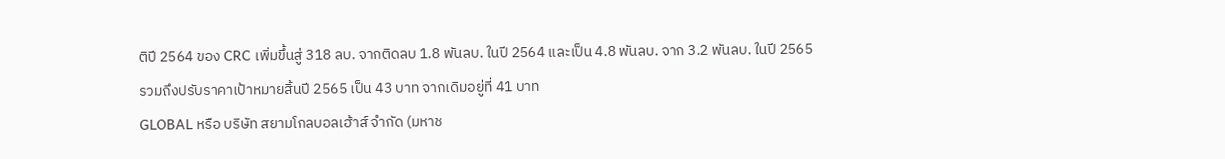ติปี 2564 ของ CRC เพิ่มขึ้นสู่ 318 ลบ. จากติดลบ 1.8 พันลบ. ในปี 2564 และเป็น 4.8 พันลบ. จาก 3.2 พันลบ. ในปี 2565 รวมถึงปรับราคาเป้าหมายสิ้นปี 2565 เป็น 43 บาท จากเดิมอยู่ที่ 41 บาท
GLOBAL หรือ บริษัท สยามโกลบอลเฮ้าส์ จำกัด (มหาช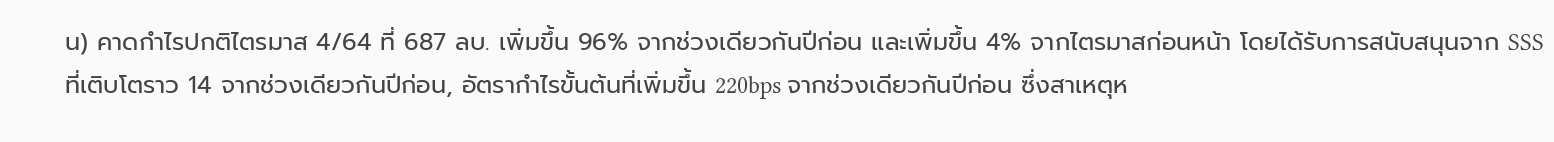น) คาดกำไรปกติไตรมาส 4/64 ที่ 687 ลบ. เพิ่มขึ้น 96% จากช่วงเดียวกันปีก่อน และเพิ่มขึ้น 4% จากไตรมาสก่อนหน้า โดยได้รับการสนับสนุนจาก SSS ที่เติบโตราว 14 จากช่วงเดียวกันปีก่อน, อัตรากำไรขั้นต้นที่เพิ่มขึ้น 220bps จากช่วงเดียวกันปีก่อน ซึ่งสาเหตุห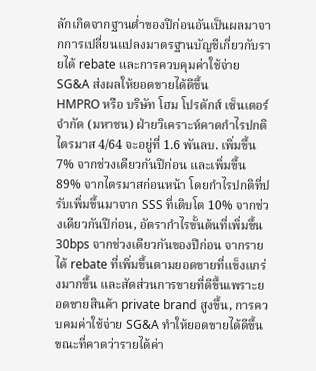ลักเกิดจากฐานต่ำของปีก่อนอันเป็นผลมาจากการเปลี่ยนแปลงมาตรฐานบัญชีเกี่ยวกับรายได้ rebate และการควบคุมค่าใช้จ่าย SG&A ส่งผลให้ยอดขายได้ดีขึ้น
HMPRO หรือ บริษัท โฮม โปรดักส์ เซ็นเตอร์ จำกัด (มหาชน) ฝ่ายวิเคราะห์คาดกำไรปกติไตรมาส 4/64 จะอยู่ที่ 1.6 พันลบ. เพิ่มขึ้น 7% จากช่วงเดียวกันปีก่อน และเพิ่มขึ้น 89% จากไตรมาสก่อนหน้า โดยกำไรปกติที่ปรับเพิ่มขึ้นมาจาก SSS ที่เติบโต 10% จากช่วงเดียวกันปีก่อน, อัตรากำไรขั้นต้นที่เพิ่มขึ้น 30bps จากช่วงเดียวกันของปีก่อน จากรายได้ rebate ที่เพิ่มขึ้นตามยอดขายที่แข็งแกร่งมากขึ้น และสัดส่วนการขายที่ดีขึ้นเพราะยอดขายสินค้า private brand สูงขึ้น, การควบคมค่าใช้จ่าย SG&A ทำให้ยอดขายได้ดีขึ้น ขณะที่คาดว่ารายได้ค่า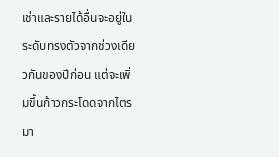เช่าและรายได้อื่นจะอยู่ในระดับทรงตัวจากช่วงเดียวกันของปีก่อน แต่จะเพิ่มขึ้นก้าวกระโดดจากไตรมา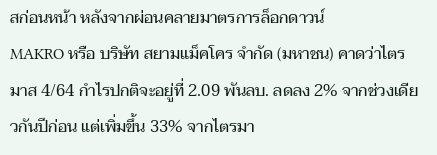สก่อนหน้า หลังจากผ่อนคลายมาตรการล็อกดาวน์
MAKRO หรือ บริษัท สยามแม็คโคร จำกัด (มหาชน) คาดว่าไตรมาส 4/64 กำไรปกติจะอยู่ที่ 2.09 พันลบ. ลดลง 2% จากช่วงเดียวกันปีก่อน แต่เพิ่มขึ้น 33% จากไตรมา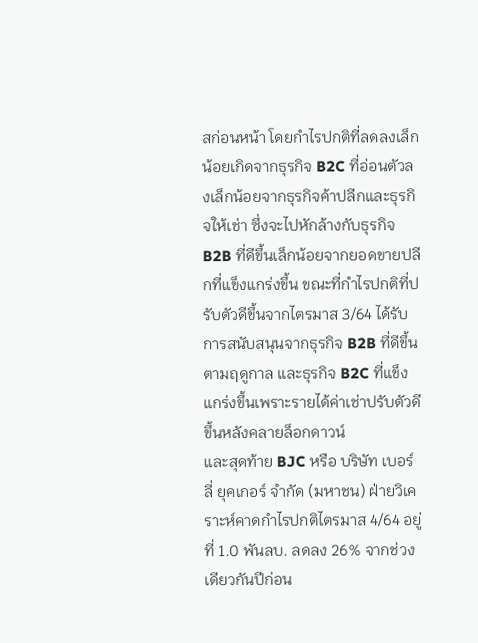สก่อนหน้า โดยกำไรปกติที่ลดลงเล็กน้อยเกิดจากธุรกิจ B2C ที่อ่อนตัวลงเล็กน้อยจากธุรกิจค้าปลีกและธุรกิจให้เช่า ซึ่งจะไปหักล้างกับธุรกิจ B2B ที่ดีขึ้นเล็กน้อยจากยอดขายปลีกที่แข็งแกร่งขึ้น ขณะที่กำไรปกติที่ปรับตัวดีขึ้นจากไตรมาส 3/64 ได้รับการสนับสนุนจากธุรกิจ B2B ที่ดีขึ้นตามฤดูกาล และธุรกิจ B2C ที่แข็งแกร่งขึ้นเพราะรายได้ค่าเช่าปรับตัวดีขึ้นหลังคลายล็อกดาวน์
และสุดท้าย BJC หรือ บริษัท เบอร์ลี่ ยุคเกอร์ จำกัด (มหาชน) ฝ่ายวิเคราะห์คาดกำไรปกติไตรมาส 4/64 อยู่ที่ 1.0 พันลบ. ลดลง 26% จากช่วงเดียวกันปีก่อน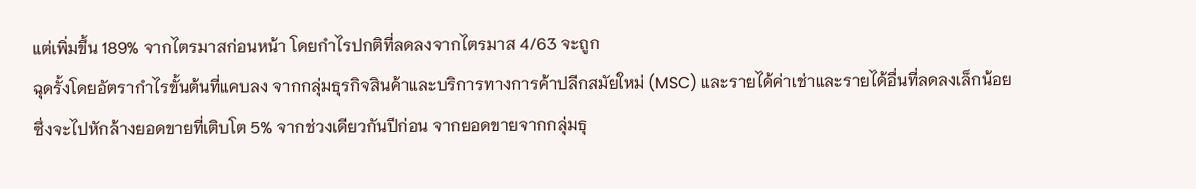แต่เพิ่มขึ้น 189% จากไตรมาสก่อนหน้า โดยกำไรปกติที่ลดลงจากไตรมาส 4/63 จะถูก
ฉุดรั้งโดยอัตรากำไรขั้นต้นที่แคบลง จากกลุ่มธุรกิจสินค้าและบริการทางการค้าปลีกสมัยใหม่ (MSC) และรายได้ค่าเช่าและรายได้อื่นที่ลดลงเล็กน้อย ซึ่งจะไปหักล้างยอดขายที่เติบโต 5% จากช่วงเดียวกันปีก่อน จากยอดขายจากกลุ่มธุ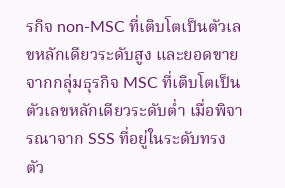รกิจ non-MSC ที่เติบโตเป็นตัวเลขหลักเดียวระดับสูง และยอดขายจากกลุ่มธุรกิจ MSC ที่เติบโตเป็นตัวเลขหลักเดียวระดับต่ำ เมื่อพิจารณาจาก SSS ที่อยู่ในระดับทรงตัว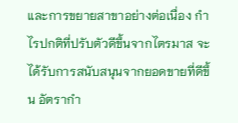และการขยายสาขาอย่างต่อเนื่อง กำไรปกติที่ปรับตัวดีขึ้นจากไตรมาส จะได้รับการสนับสนุนจากยอดขายที่ดีขึ้น อัตรากำ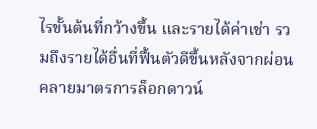ไรขั้นต้นที่กว้างขึ้น และรายได้ค่าเช่า รวมถึงรายได้อื่นที่ฟื้นตัวดีขึ้นหลังจากผ่อนคลายมาตรการล็อกดาวน์